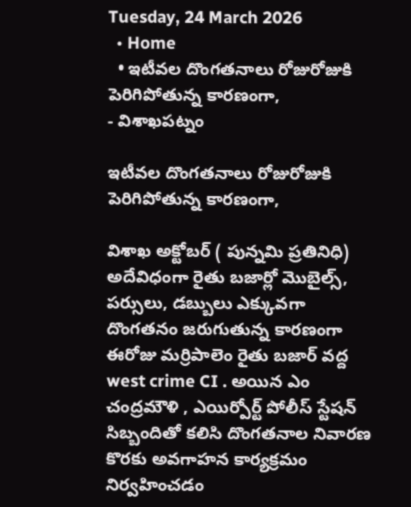Tuesday, 24 March 2026
  • Home
  • ఇటీవల దొంగతనాలు రోజురోజుకి పెరిగిపోతున్న కారణంగా,
- విశాఖపట్నం

ఇటీవల దొంగతనాలు రోజురోజుకి పెరిగిపోతున్న కారణంగా,

విశాఖ అక్టోబర్ ( పున్నమి ప్రతినిధి) అదేవిధంగా రైతు బజార్లో మొబైల్స్, పర్సులు, డబ్బులు ఎక్కువగా దొంగతనం జరుగుతున్న కారణంగా ఈరోజు మర్రిపాలెం రైతు బజార్ వద్ద west crime CI . అయిన ఎం చంద్రమౌళి , ఎయిర్పోర్ట్ పోలీస్ స్టేషన్ సిబ్బందితో కలిసి దొంగతనాల నివారణ కొరకు అవగాహన కార్యక్రమం నిర్వహించడం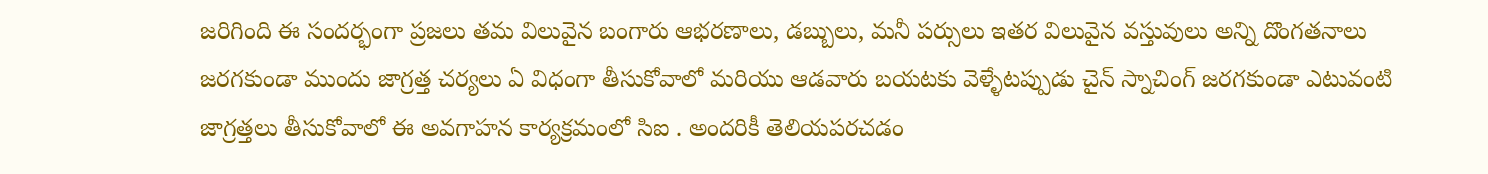జరిగింది ఈ సందర్భంగా ప్రజలు తమ విలువైన బంగారు ఆభరణాలు, డబ్బులు, మనీ పర్సులు ఇతర విలువైన వస్తువులు అన్ని దొంగతనాలు జరగకుండా ముందు జాగ్రత్త చర్యలు ఏ విధంగా తీసుకోవాలో మరియు ఆడవారు బయటకు వెళ్ళేటప్పుడు చైన్ స్నాచింగ్ జరగకుండా ఎటువంటి జాగ్రత్తలు తీసుకోవాలో ఈ అవగాహన కార్యక్రమంలో సిఐ . అందరికీ తెలియపరచడం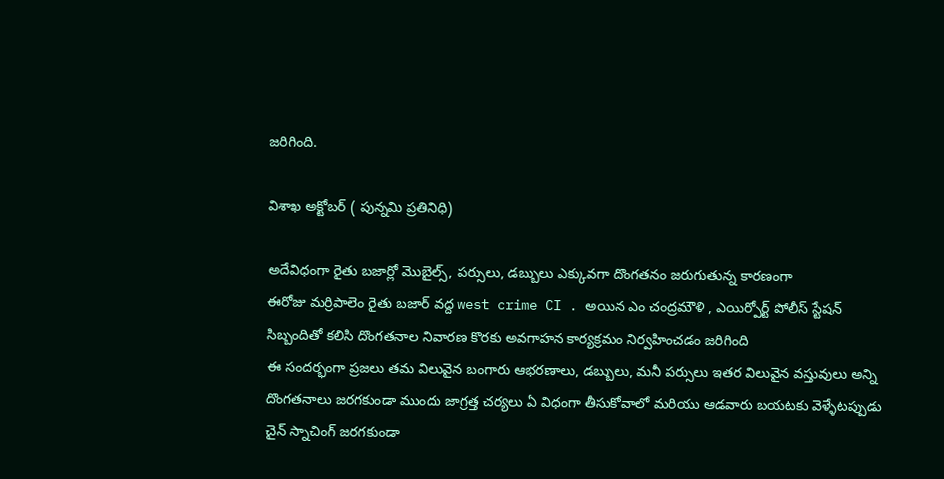జరిగింది.

విశాఖ అక్టోబర్ ( పున్నమి ప్రతినిధి)

అదేవిధంగా రైతు బజార్లో మొబైల్స్, పర్సులు, డబ్బులు ఎక్కువగా దొంగతనం జరుగుతున్న కారణంగా
ఈరోజు మర్రిపాలెం రైతు బజార్ వద్ద west crime CI . అయిన ఎం చంద్రమౌళి , ఎయిర్పోర్ట్ పోలీస్ స్టేషన్ సిబ్బందితో కలిసి దొంగతనాల నివారణ కొరకు అవగాహన కార్యక్రమం నిర్వహించడం జరిగింది
ఈ సందర్భంగా ప్రజలు తమ విలువైన బంగారు ఆభరణాలు, డబ్బులు, మనీ పర్సులు ఇతర విలువైన వస్తువులు అన్ని దొంగతనాలు జరగకుండా ముందు జాగ్రత్త చర్యలు ఏ విధంగా తీసుకోవాలో మరియు ఆడవారు బయటకు వెళ్ళేటప్పుడు చైన్ స్నాచింగ్ జరగకుండా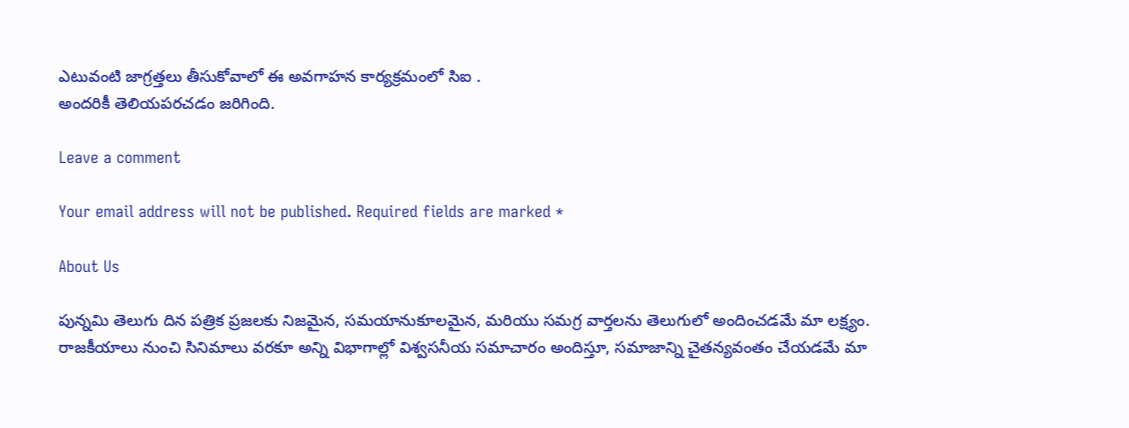ఎటువంటి జాగ్రత్తలు తీసుకోవాలో ఈ అవగాహన కార్యక్రమంలో సిఐ .
అందరికీ తెలియపరచడం జరిగింది.

Leave a comment

Your email address will not be published. Required fields are marked *

About Us

పున్నమి తెలుగు దిన పత్రిక ప్రజలకు నిజమైన, సమయానుకూలమైన, మరియు సమగ్ర వార్తలను తెలుగులో అందించడమే మా లక్ష్యం.
రాజకీయాలు నుంచి సినిమాలు వరకూ అన్ని విభాగాల్లో విశ్వసనీయ సమాచారం అందిస్తూ, సమాజాన్ని చైతన్యవంతం చేయడమే మా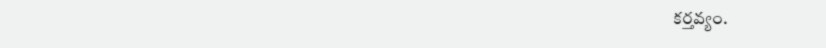కర్తవ్యం.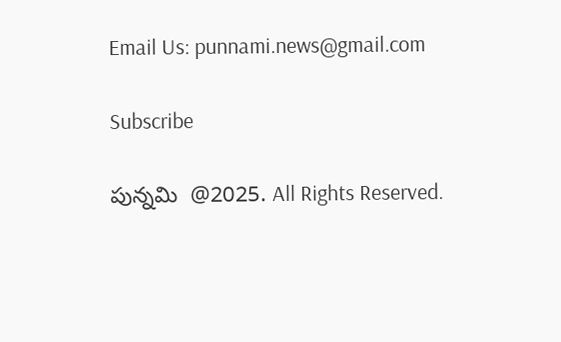Email Us: punnami.news@gmail.com

Subscribe

పున్నమి  @2025. All Rights Reserved.